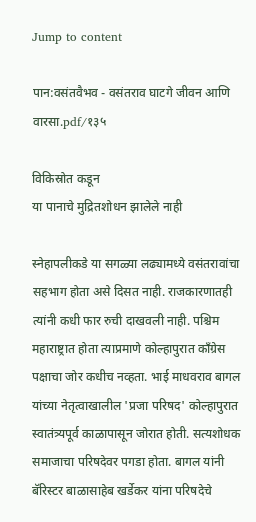Jump to content

पान:वसंतवैभव - वसंतराव घाटगे जीवन आणि वारसा.pdf/१३५

विकिस्रोत कडून
या पानाचे मुद्रितशोधन झालेले नाही

स्नेहापलीकडे या सगळ्या लढ्यामध्ये वसंतरावांचा सहभाग होता असे दिसत नाही. राजकारणातही त्यांनी कधी फार रुची दाखवली नाही. पश्चिम महाराष्ट्रात होता त्याप्रमाणे कोल्हापुरात काँग्रेस पक्षाचा जोर कधीच नव्हता. भाई माधवराव बागल यांच्या नेतृत्वाखालील 'प्रजा परिषद' कोल्हापुरात स्वातंत्र्यपूर्व काळापासून जोरात होती. सत्यशोधक समाजाचा परिषदेवर पगडा होता. बागल यांनी बॅरिस्टर बाळासाहेब खर्डेकर यांना परिषदेचे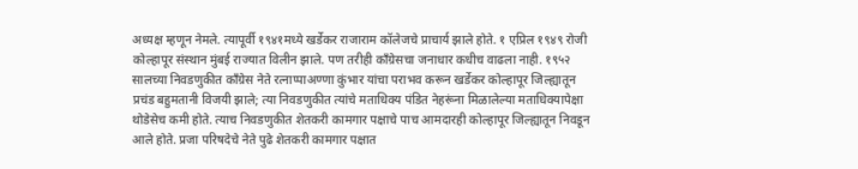अध्यक्ष म्हणून नेमले. त्यापूर्वी १९४१मध्ये खर्डेकर राजाराम कॉलेजचे प्राचार्य झाले होते. १ एप्रिल १९४९ रोजी कोल्हापूर संस्थान मुंबई राज्यात विलीन झाले. पण तरीही काँग्रेसचा जनाधार कधीच वाढला नाही. १९५२ सालच्या निवडणुकीत काँग्रेस नेते रत्नाप्पाअण्णा कुंभार यांचा पराभव करून खर्डेकर कोल्हापूर जिल्ह्यातून प्रचंड बहुमतानी विजयी झाले; त्या निवडणुकीत त्यांचे मताधिक्य पंडित नेहरूंना मिळालेल्या मताधिक्यापेक्षा थोडेसेच कमी होते. त्याच निवडणुकीत शेतकरी कामगार पक्षाचे पाच आमदारही कोल्हापूर जिल्ह्यातून निवडून आले होते. प्रजा परिषदेचे नेते पुढे शेतकरी कामगार पक्षात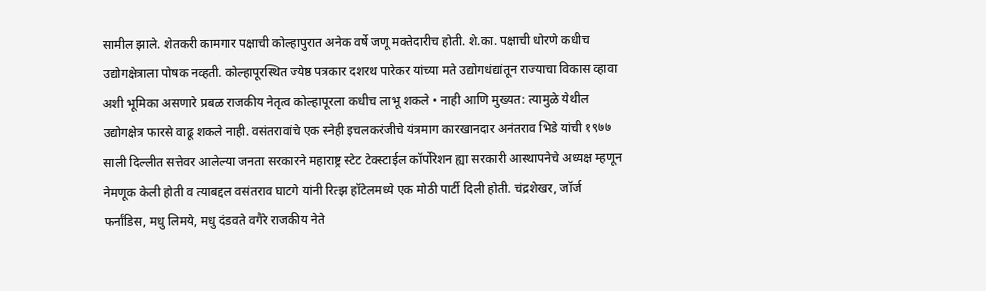सामील झाले. शेतकरी कामगार पक्षाची कोल्हापुरात अनेक वर्षे जणू मक्तेदारीच होती. शे.का. पक्षाची धोरणे कधीच उद्योगक्षेत्राला पोषक नव्हती. कोल्हापूरस्थित ज्येष्ठ पत्रकार दशरथ पारेकर यांच्या मते उद्योगधंद्यांतून राज्याचा विकास व्हावा अशी भूमिका असणारे प्रबळ राजकीय नेतृत्व कोल्हापूरला कधीच लाभू शकले • नाही आणि मुख्यत: त्यामुळे येथील उद्योगक्षेत्र फारसे वाढू शकले नाही. वसंतरावांचे एक स्नेही इचलकरंजीचे यंत्रमाग कारखानदार अनंतराव भिडे यांची १९७७ साली दिल्लीत सत्तेवर आलेल्या जनता सरकारने महाराष्ट्र स्टेट टेक्स्टाईल कॉर्पोरेशन ह्या सरकारी आस्थापनेचे अध्यक्ष म्हणून नेमणूक केली होती व त्याबद्दल वसंतराव घाटगे यांनी रित्झ हॉटेलमध्ये एक मोठी पार्टी दिली होती. चंद्रशेखर, जॉर्ज फर्नांडिस, मधु लिमये, मधु दंडवते वगैरे राजकीय नेते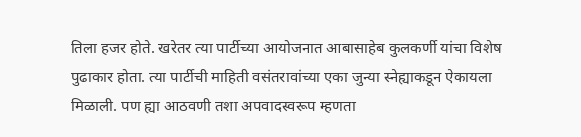तिला हजर होते. खरेतर त्या पार्टीच्या आयोजनात आबासाहेब कुलकर्णी यांचा विशेष पुढाकार होता. त्या पार्टीची माहिती वसंतरावांच्या एका जुन्या स्नेह्याकडून ऐकायला मिळाली. पण ह्या आठवणी तशा अपवादस्वरूप म्हणता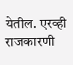येतील. एरव्ही राजकारणी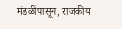मंडळींपासून, राजकीय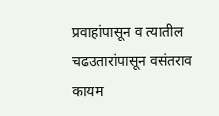प्रवाहांपासून व त्यातील चढउतारांपासून वसंतराव कायम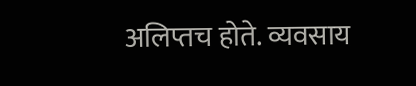अलिप्तच होते. व्यवसाय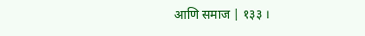आणि समाज | १३३ ।